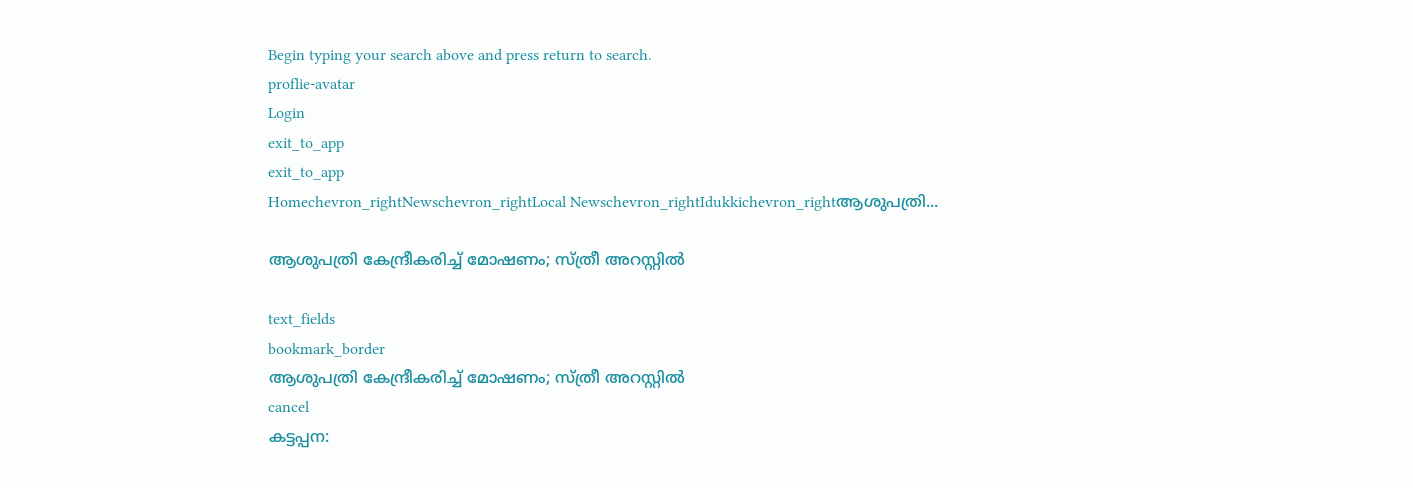Begin typing your search above and press return to search.
proflie-avatar
Login
exit_to_app
exit_to_app
Homechevron_rightNewschevron_rightLocal Newschevron_rightIdukkichevron_rightആശുപത്രി...

ആശുപത്രി കേന്ദ്രീകരിച്ച് മോഷണം; സ്ത്രീ അറസ്റ്റിൽ

text_fields
bookmark_border
ആശുപത്രി കേന്ദ്രീകരിച്ച് മോഷണം; സ്ത്രീ അറസ്റ്റിൽ
cancel
കട്ടപ്പന: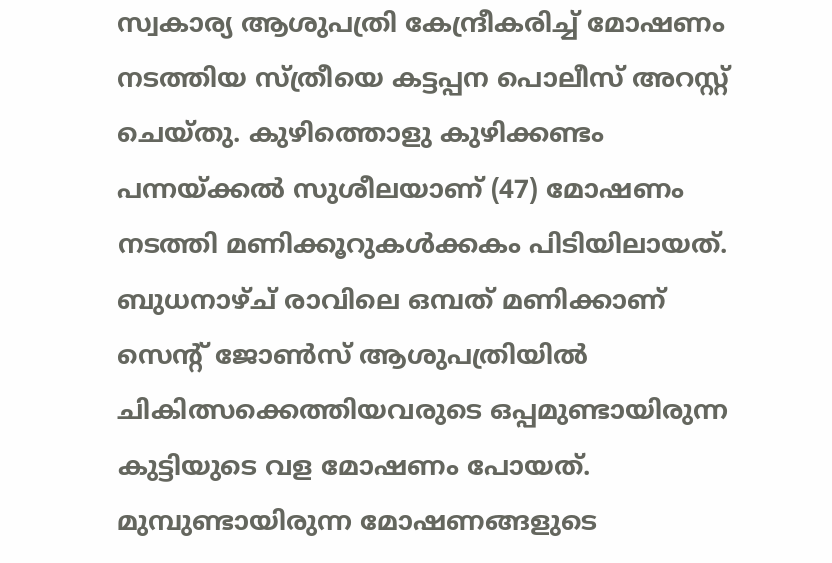സ്വകാര്യ ആശുപത്രി കേന്ദ്രീകരിച്ച് മോഷണം നടത്തിയ സ്ത്രീയെ കട്ടപ്പന പൊലീസ് അറസ്റ്റ് ചെയ്തു. കുഴിത്തൊളു കുഴിക്കണ്ടം പന്നയ്ക്കൽ സുശീലയാണ് (47) മോഷണം നടത്തി മണിക്കൂറുകൾക്കകം പിടിയിലായത്. ബുധനാഴ്ച് രാവിലെ ഒമ്പത് മണിക്കാണ് സെന്‍റ് ജോൺസ് ആശുപത്രിയിൽ ചികിത്സക്കെത്തിയവരുടെ ഒപ്പമുണ്ടായിരുന്ന കുട്ടിയുടെ വള മോഷണം പോയത്. മുമ്പുണ്ടായിരുന്ന മോഷണങ്ങളുടെ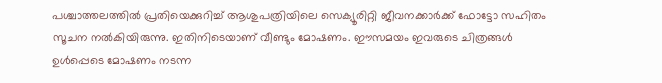പശ്ചാത്തലത്തിൽ പ്രതിയെക്കുറിച്ച് ആശുപത്രിയിലെ സെക്യൂരിറ്റി ജീവനക്കാർക്ക് ഫോട്ടോ സഹിതം സൂചന നൽകിയിരുന്നു. ഇതിനിടെയാണ് വീണ്ടും മോഷണം. ഈസമയം ഇവരുടെ ചിത്രങ്ങൾ ഉൾപ്പെടെ മോഷണം നടന്ന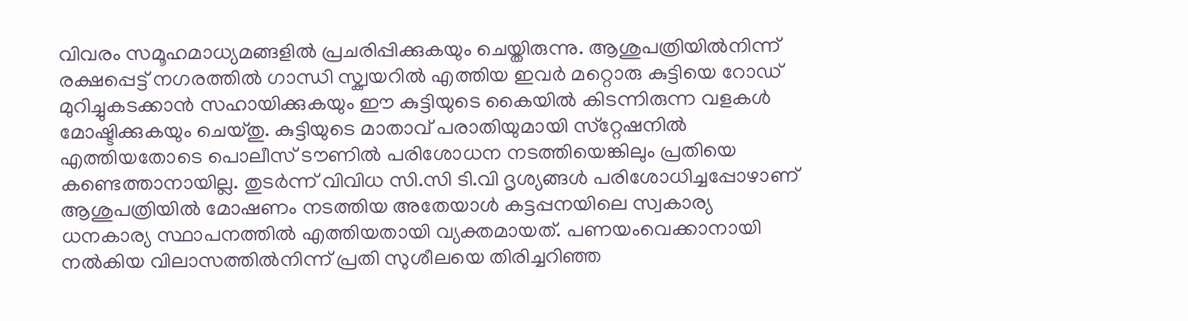വിവരം സമൂഹമാധ്യമങ്ങളിൽ പ്രചരിപ്പിക്കുകയും ചെയ്തിരുന്നു. ആശുപത്രിയിൽനിന്ന് രക്ഷപ്പെട്ട് നഗരത്തിൽ ഗാന്ധി സ്ക്വയറിൽ എത്തിയ ഇവർ മറ്റൊരു കുട്ടിയെ റോഡ് മുറിച്ചുകടക്കാൻ സഹായിക്കുകയും ഈ കുട്ടിയുടെ കൈയിൽ കിടന്നിരുന്ന വളകൾ മോഷ്ടിക്കുകയും ചെയ്തു. കുട്ടിയുടെ മാതാവ് പരാതിയുമായി സ്‌റ്റേഷനിൽ എത്തിയതോടെ പൊലീസ് ടൗണിൽ പരിശോധന നടത്തിയെങ്കിലും പ്രതിയെ കണ്ടെത്താനായില്ല. തുടർന്ന് വിവിധ സി.സി ടി.വി ദൃശ്യങ്ങൾ പരിശോധിച്ചപ്പോഴാണ് ആശുപത്രിയിൽ മോഷണം നടത്തിയ അതേയാൾ കട്ടപ്പനയിലെ സ്വകാര്യ ധനകാര്യ സ്ഥാപനത്തിൽ എത്തിയതായി വ്യക്തമായത്. പണയംവെക്കാനായി നൽകിയ വിലാസത്തിൽനിന്ന് പ്രതി സുശീലയെ തിരിച്ചറിഞ്ഞ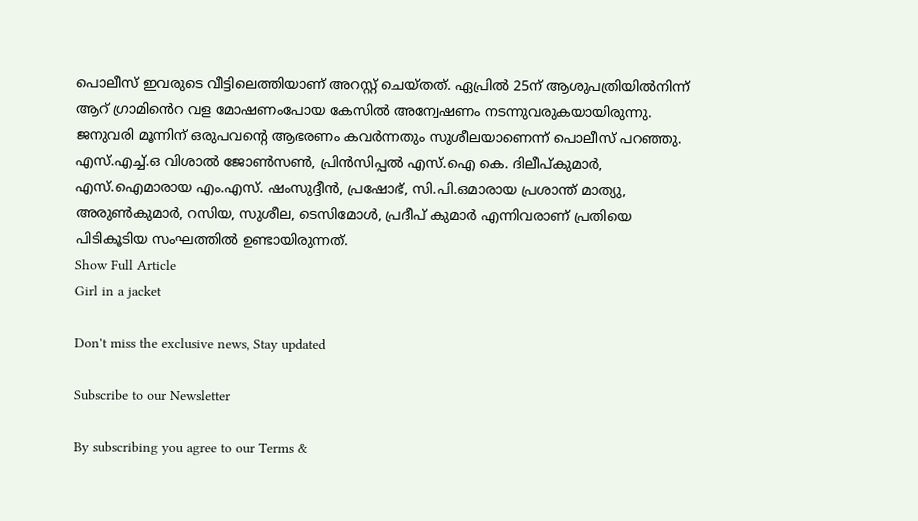പൊലീസ് ഇവരുടെ വീട്ടിലെത്തിയാണ് അറസ്റ്റ് ചെയ്തത്. ഏപ്രിൽ 25ന് ആശുപത്രിയിൽനിന്ന് ആറ് ഗ്രാമി‍ൻെറ വള മോഷണംപോയ കേസിൽ അന്വേഷണം നടന്നുവരുകയായിരുന്നു. ജനുവരി മൂന്നിന് ഒരുപവന്റെ ആഭരണം കവർന്നതും സുശീലയാണെന്ന് പൊലീസ് പറഞ്ഞു. എസ്.എച്ച്.ഒ വിശാൽ ജോൺസൺ, പ്രിൻസിപ്പൽ എസ്.ഐ കെ. ദിലീപ്കുമാർ, എസ്.ഐമാരായ എം.എസ്. ഷംസുദ്ദീൻ, പ്രഷോഭ്, സി.പി.ഒമാരായ പ്രശാന്ത് മാത്യു, അരുൺകുമാർ, റസിയ, സുശീല, ടെസിമോൾ, പ്രദീപ് കുമാർ എന്നിവരാണ് പ്രതിയെ പിടികൂടിയ സംഘത്തിൽ ഉണ്ടായിരുന്നത്.
Show Full Article
Girl in a jacket

Don't miss the exclusive news, Stay updated

Subscribe to our Newsletter

By subscribing you agree to our Terms &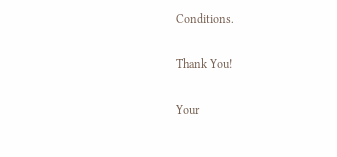Conditions.

Thank You!

Your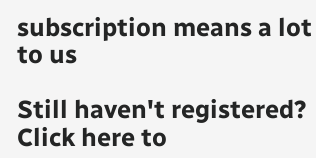subscription means a lot to us

Still haven't registered? Click here to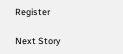Register

Next Story